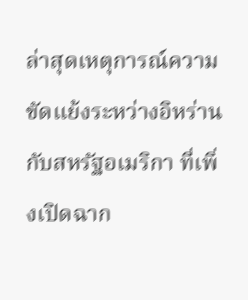ล่าสุดเหตุการณ์ความขัดแย้งระหว่างอิหร่านกับสหรัฐอเมริกา ที่เพิ่งเปิดฉาก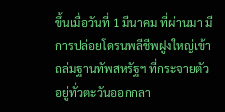ขึ้นเมื่อวันที่ 1 มีนาคม ที่ผ่านมา มีการปล่อยโดรนพลีชีพฝูงใหญ่เข้าถล่มฐานทัพสหรัฐฯ ที่กระจายตัวอยู่ทั่วตะวันออกกลา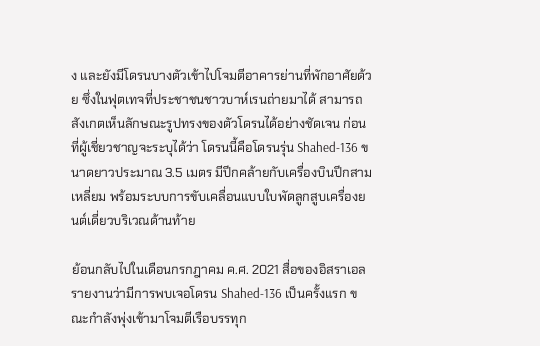ง และยังมีโดรนบางตัวเข้าไปโจมตีอาคารย่านที่พักอาศัยด้วย ซึ่งในฟุตเทจที่ประชาชนชาวบาห์เรนถ่ายมาได้ สามารถสังเกตเห็นลักษณะรูปทรงของตัวโดรนได้อย่างชัดเจน ก่อนที่ผู้เชี่ยวชาญจะระบุได้ว่า โดรนนี้คือโดรนรุ่น Shahed-136 ขนาดยาวประมาณ 3.5 เมตร มีปีกคล้ายกับเครื่องบินปีกสามเหลี่ยม พร้อมระบบการขับเคลื่อนแบบใบพัดลูกสูบเครื่องยนต์เดี่ยวบริเวณด้านท้าย

ย้อนกลับไปในเดือนกรกฎาคม ค.ศ. 2021 สื่อของอิสราเอลรายงานว่ามีการพบเจอโดรน Shahed-136 เป็นครั้งแรก ขณะกำลังพุ่งเข้ามาโจมตีเรือบรรทุก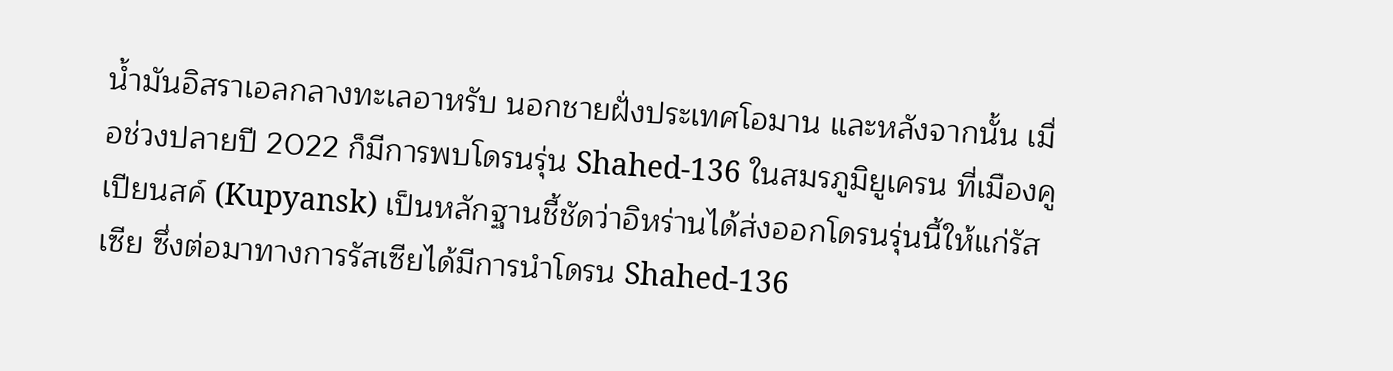น้ำมันอิสราเอลกลางทะเลอาหรับ นอกชายฝั่งประเทศโอมาน และหลังจากนั้น เมื่อช่วงปลายปี 2022 ก็มีการพบโดรนรุ่น Shahed-136 ในสมรภูมิยูเครน ที่เมืองคูเปียนสค์ (Kupyansk) เป็นหลักฐานชี้ชัดว่าอิหร่านได้ส่งออกโดรนรุ่นนี้ให้แก่รัสเซีย ซึ่งต่อมาทางการรัสเซียได้มีการนำโดรน Shahed-136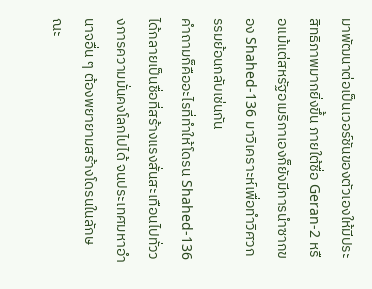มาพัฒนาต่อเป็นเวอร์ชันของตัวเองให้มีประสิทธิภาพมากยิ่งขึ้น ภายใต้ชื่อ Geran-2 หรือแม้แต่สหรัฐอเมริกาเองก็ยังมีการนำซากของ Shahed-136 มาวิเคราะห์เพื่อทำวิศวกรรมย้อนกลับเช่นกัน
คำถามก็คืออะไรที่ทำให้โดรน Shahed-136 ได้กลายเป็นชื่อที่สร้างแรงสั่นสะเทือนไปทั่ววงการความมั่นคงโลกไปได้ จนประเทศมหาอำนาจอื่น ๆ ต้องพยายามสร้างโดรนในลักษณะ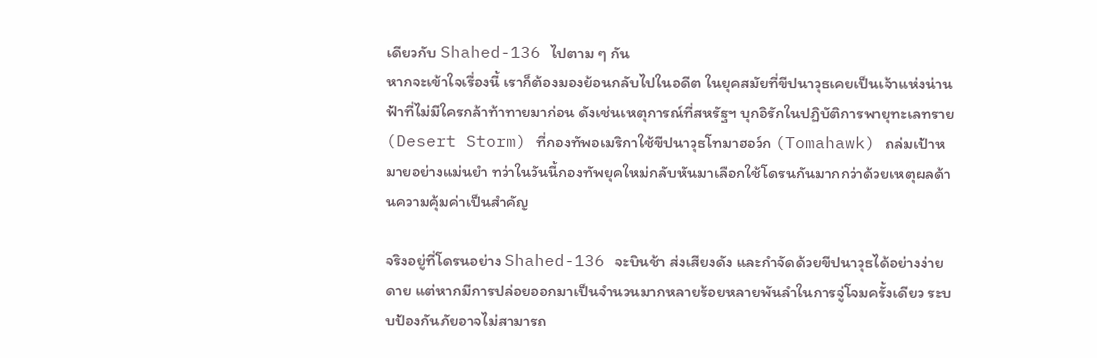เดียวกับ Shahed-136 ไปตาม ๆ กัน
หากจะเข้าใจเรื่องนี้ เราก็ต้องมองย้อนกลับไปในอดีต ในยุคสมัยที่ขีปนาวุธเคยเป็นเจ้าแห่งน่านฟ้าที่ไม่มีใครกล้าท้าทายมาก่อน ดังเช่นเหตุการณ์ที่สหรัฐฯ บุกอิรักในปฏิบัติการพายุทะเลทราย (Desert Storm) ที่กองทัพอเมริกาใช้ขีปนาวุธโทมาฮอว์ก (Tomahawk) ถล่มเป้าหมายอย่างแม่นยำ ทว่าในวันนี้กองทัพยุคใหม่กลับหันมาเลือกใช้โดรนกันมากกว่าด้วยเหตุผลด้านความคุ้มค่าเป็นสำคัญ

จริงอยู่ที่โดรนอย่าง Shahed-136 จะบินช้า ส่งเสียงดัง และกำจัดด้วยขีปนาวุธได้อย่างง่ายดาย แต่หากมีการปล่อยออกมาเป็นจำนวนมากหลายร้อยหลายพันลำในการจู่โจมครั้งเดียว ระบบป้องกันภัยอาจไม่สามารถ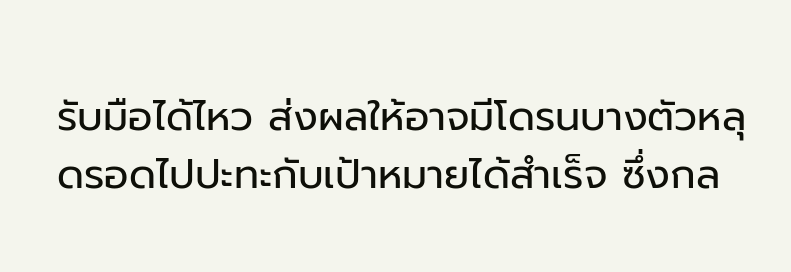รับมือได้ไหว ส่งผลให้อาจมีโดรนบางตัวหลุดรอดไปปะทะกับเป้าหมายได้สำเร็จ ซึ่งกล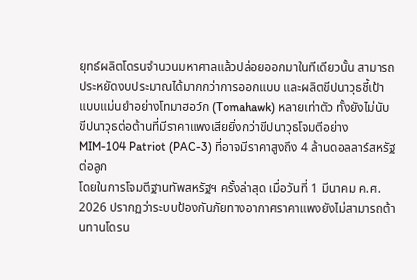ยุทธ์ผลิตโดรนจำนวนมหาศาลแล้วปล่อยออกมาในทีเดียวนั้น สามารถประหยัดงบประมาณได้มากกว่าการออกแบบ และผลิตขีปนาวุธชี้เป้าแบบแม่นยำอย่างโทมาฮอว์ก (Tomahawk) หลายเท่าตัว ทั้งยังไม่นับขีปนาวุธต่อต้านที่มีราคาแพงเสียยิ่งกว่าขีปนาวุธโจมตีอย่าง MIM-104 Patriot (PAC-3) ที่อาจมีราคาสูงถึง 4 ล้านดอลลาร์สหรัฐต่อลูก
โดยในการโจมตีฐานทัพสหรัฐฯ ครั้งล่าสุด เมื่อวันที่ 1 มีนาคม ค.ศ. 2026 ปรากฏว่าระบบป้องกันภัยทางอากาศราคาแพงยังไม่สามารถต้านทานโดรน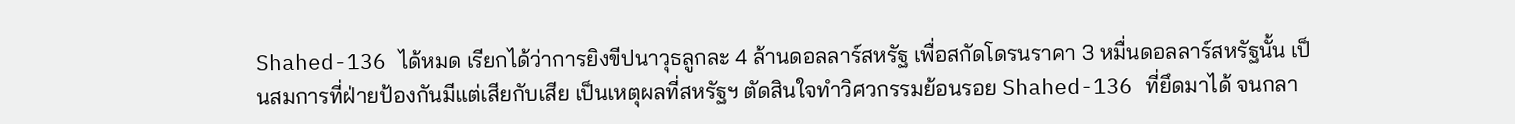Shahed-136 ได้หมด เรียกได้ว่าการยิงขีปนาวุธลูกละ 4 ล้านดอลลาร์สหรัฐ เพื่อสกัดโดรนราคา 3 หมื่นดอลลาร์สหรัฐนั้น เป็นสมการที่ฝ่ายป้องกันมีแต่เสียกับเสีย เป็นเหตุผลที่สหรัฐฯ ตัดสินใจทำวิศวกรรมย้อนรอย Shahed-136 ที่ยึดมาได้ จนกลา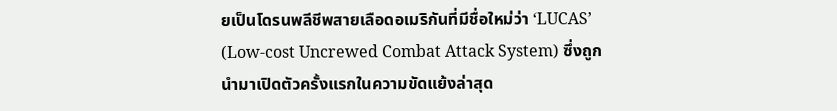ยเป็นโดรนพลีชีพสายเลือดอเมริกันที่มีชื่อใหม่ว่า ‘LUCAS’ (Low-cost Uncrewed Combat Attack System) ซึ่งถูกนำมาเปิดตัวครั้งแรกในความขัดแย้งล่าสุด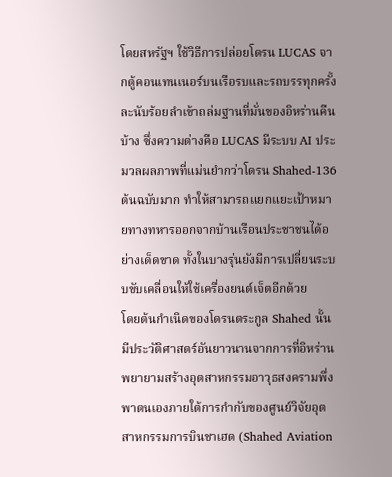โดยสหรัฐฯ ใช้วิธีการปล่อยโดรน LUCAS จากตู้คอนเทนเนอร์บนเรือรบและรถบรรทุกครั้งละนับร้อยลำเข้าถล่มฐานที่มั่นของอิหร่านคืนบ้าง ซึ่งความต่างคือ LUCAS มีระบบ AI ประมวลผลภาพที่แม่นยำกว่าโดรน Shahed-136 ต้นฉบับมาก ทำให้สามารถแยกแยะเป้าหมายทางทหารออกจากบ้านเรือนประชาชนได้อย่างเด็ดขาด ทั้งในบางรุ่นยังมีการเปลี่ยนระบบขับเคลื่อนให้ใช้เครื่องยนต์เจ็ตอีกด้วย
โดยต้นกำเนิดของโดรนตระกูล Shahed นั้นมีประวัติศาสตร์อันยาวนานจากการที่อิหร่านพยายามสร้างอุตสาหกรรมอาวุธสงครามพึ่งพาตนเองภายใต้การกำกับของศูนย์วิจัยอุตสาหกรรมการบินชาเฮด (Shahed Aviation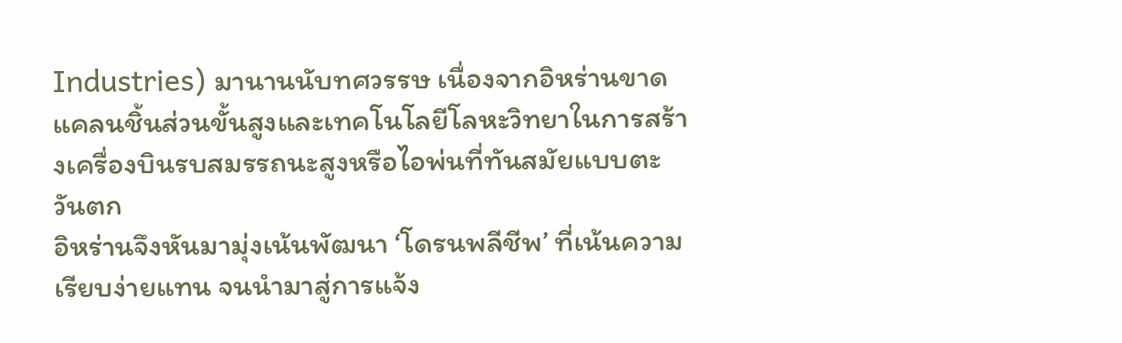Industries) มานานนับทศวรรษ เนื่องจากอิหร่านขาดแคลนชิ้นส่วนขั้นสูงและเทคโนโลยีโลหะวิทยาในการสร้างเครื่องบินรบสมรรถนะสูงหรือไอพ่นที่ทันสมัยแบบตะวันตก
อิหร่านจึงหันมามุ่งเน้นพัฒนา ‘โดรนพลีชีพ’ ที่เน้นความเรียบง่ายแทน จนนำมาสู่การแจ้ง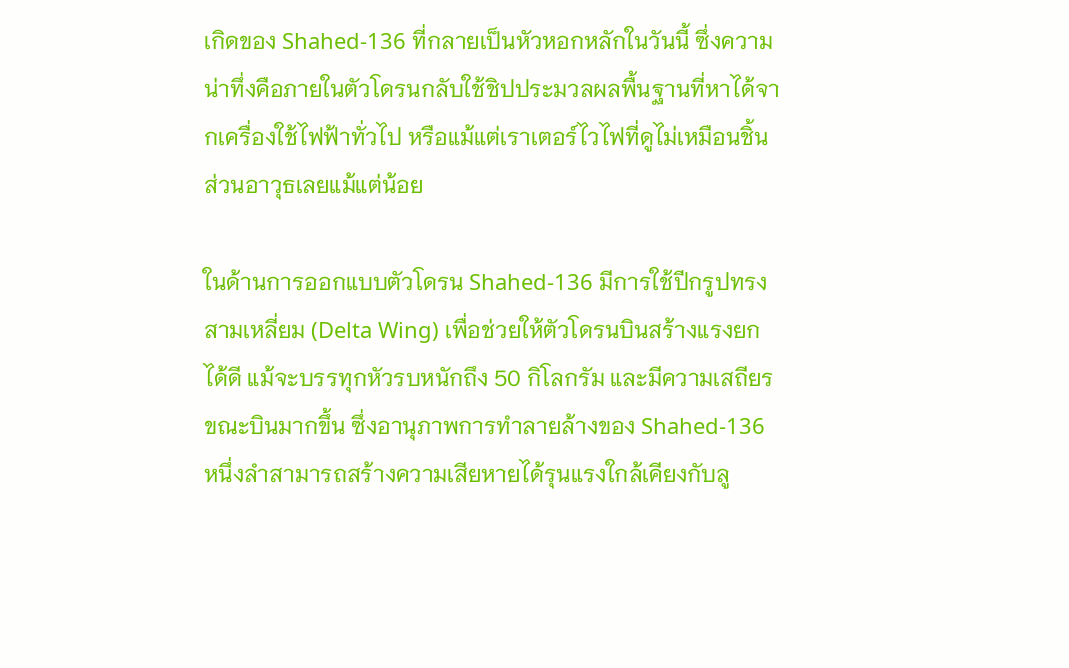เกิดของ Shahed-136 ที่กลายเป็นหัวหอกหลักในวันนี้ ซึ่งความน่าทึ่งคือภายในตัวโดรนกลับใช้ชิปประมวลผลพื้นฐานที่หาได้จากเครื่องใช้ไฟฟ้าทั่วไป หรือแม้แต่เราเตอร์ไวไฟที่ดูไม่เหมือนชิ้นส่วนอาวุธเลยแม้แต่น้อย

ในด้านการออกแบบตัวโดรน Shahed-136 มีการใช้ปีกรูปทรงสามเหลี่ยม (Delta Wing) เพื่อช่วยให้ตัวโดรนบินสร้างแรงยกได้ดี แม้จะบรรทุกหัวรบหนักถึง 50 กิโลกรัม และมีความเสถียรขณะบินมากขึ้น ซึ่งอานุภาพการทำลายล้างของ Shahed-136 หนึ่งลำสามารถสร้างความเสียหายได้รุนแรงใกล้เคียงกับลู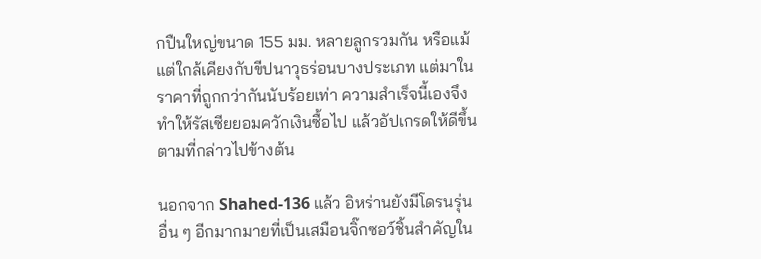กปืนใหญ่ขนาด 155 มม. หลายลูกรวมกัน หรือแม้แต่ใกล้เคียงกับขีปนาวุธร่อนบางประเภท แต่มาในราคาที่ถูกกว่ากันนับร้อยเท่า ความสำเร็จนี้เองจึงทำให้รัสเซียยอมควักเงินซื้อไป แล้วอัปเกรดให้ดีขึ้นตามที่กล่าวไปข้างต้น

นอกจาก Shahed-136 แล้ว อิหร่านยังมีโดรนรุ่นอื่น ๆ อีกมากมายที่เป็นเสมือนจิ๊กซอว์ชิ้นสำคัญใน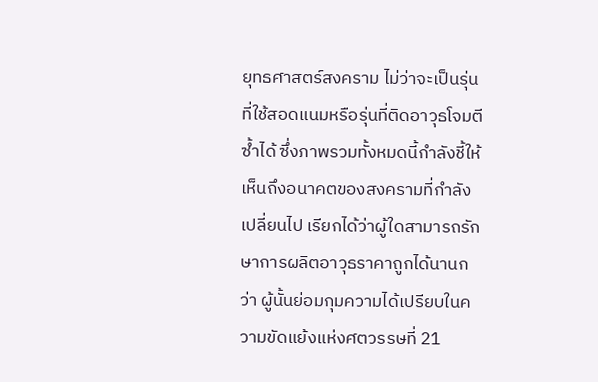ยุทธศาสตร์สงคราม ไม่ว่าจะเป็นรุ่นที่ใช้สอดแนมหรือรุ่นที่ติดอาวุธโจมตีซ้ำได้ ซึ่งภาพรวมทั้งหมดนี้กำลังชี้ให้เห็นถึงอนาคตของสงครามที่กำลังเปลี่ยนไป เรียกได้ว่าผู้ใดสามารถรักษาการผลิตอาวุธราคาถูกได้นานกว่า ผู้นั้นย่อมกุมความได้เปรียบในความขัดแย้งแห่งศตวรรษที่ 21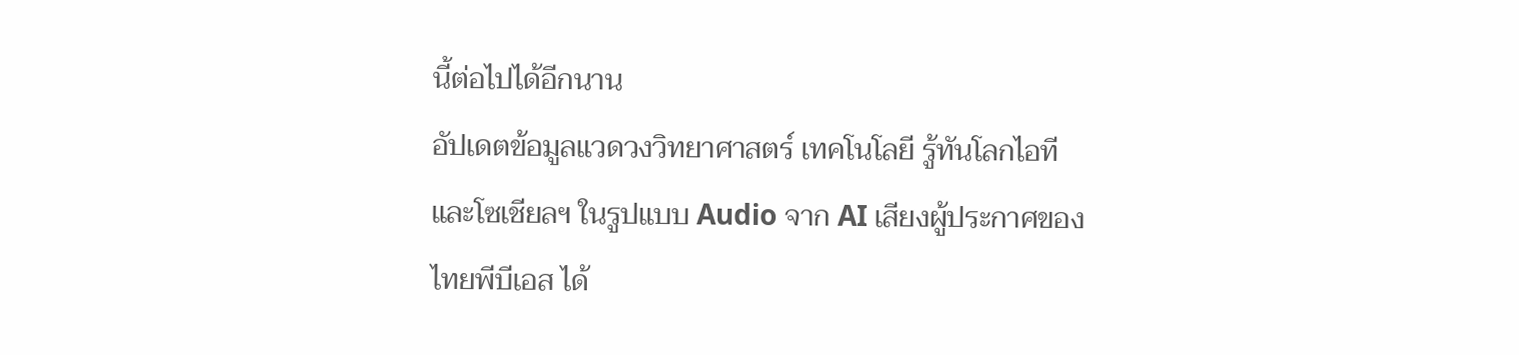นี้ต่อไปได้อีกนาน
อัปเดตข้อมูลแวดวงวิทยาศาสตร์ เทคโนโลยี รู้ทันโลกไอที และโซเชียลฯ ในรูปแบบ Audio จาก AI เสียงผู้ประกาศของไทยพีบีเอส ได้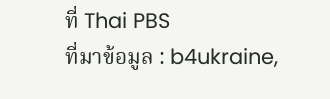ที่ Thai PBS
ที่มาข้อมูล : b4ukraine,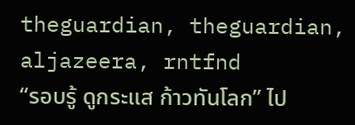theguardian, theguardian, aljazeera, rntfnd
“รอบรู้ ดูกระแส ก้าวทันโลก” ไป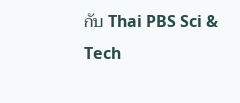กับ Thai PBS Sci & Tech